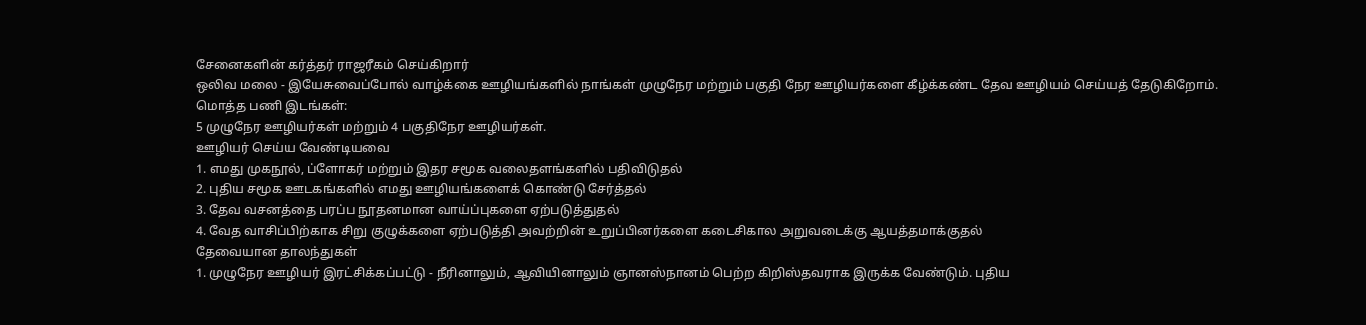சேனைகளின் கர்த்தர் ராஜரீகம் செய்கிறார்
ஒலிவ மலை - இயேசுவைப்போல் வாழ்க்கை ஊழியங்களில் நாங்கள் முழுநேர மற்றும் பகுதி நேர ஊழியர்களை கீழ்க்கண்ட தேவ ஊழியம் செய்யத் தேடுகிறோம்.
மொத்த பணி இடங்கள்:
5 முழுநேர ஊழியர்கள் மற்றும் 4 பகுதிநேர ஊழியர்கள்.
ஊழியர் செய்ய வேண்டியவை
1. எமது முகநூல், ப்ளோகர் மற்றும் இதர சமூக வலைதளங்களில் பதிவிடுதல்
2. புதிய சமூக ஊடகங்களில் எமது ஊழியங்களைக் கொண்டு சேர்த்தல்
3. தேவ வசனத்தை பரப்ப நூதனமான வாய்ப்புகளை ஏற்படுத்துதல்
4. வேத வாசிப்பிற்காக சிறு குழுக்களை ஏற்படுத்தி அவற்றின் உறுப்பினர்களை கடைசிகால அறுவடைக்கு ஆயத்தமாக்குதல்
தேவையான தாலந்துகள்
1. முழுநேர ஊழியர் இரட்சிக்கப்பட்டு - நீரினாலும், ஆவியினாலும் ஞானஸ்நானம் பெற்ற கிறிஸ்தவராக இருக்க வேண்டும். புதிய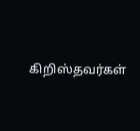கிறிஸ்தவர்கள்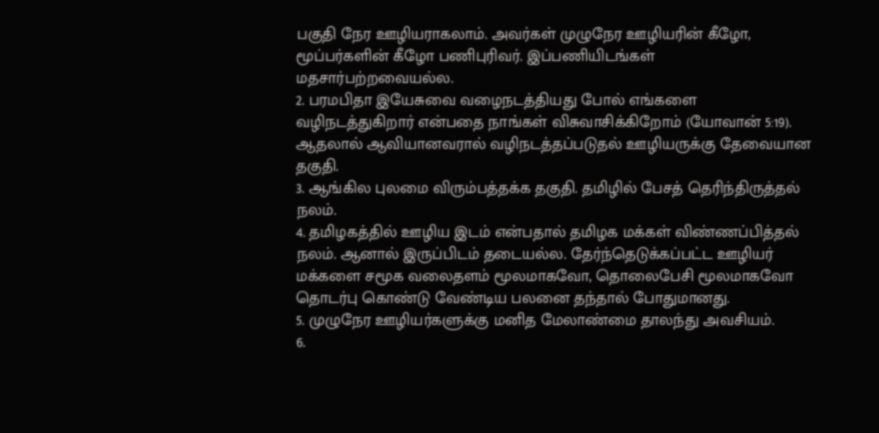பகுதி நேர ஊழியராகலாம். அவர்கள் முழுநேர ஊழியரின் கீழோ, மூப்பர்களின் கீழோ பணிபுரிவர். இப்பணியிடங்கள் மதசார்பற்றவையல்ல.
2. பரமபிதா இயேசுவை வழைநடத்தியது போல் எங்களை வழிநடத்துகிறார் என்பதை நாங்கள் விசுவாசிக்கிறோம் (யோவான் 5:19). ஆதலால் ஆவியானவரால் வழிநடத்தப்படுதல் ஊழியருக்கு தேவையான தகுதி.
3. ஆங்கில புலமை விரும்பத்தக்க தகுதி. தமிழில் பேசத் தெரிந்திருத்தல் நலம்.
4. தமிழகத்தில் ஊழிய இடம் என்பதால் தமிழக மக்கள் விண்ணப்பித்தல் நலம். ஆனால் இருப்பிடம் தடையல்ல. தேர்ந்தெடுக்கப்பட்ட ஊழியர் மக்களை சமூக வலைதளம் மூலமாகவோ, தொலைபேசி மூலமாகவோ தொடர்பு கொண்டு வேண்டிய பலனை தந்தால் போதுமானது.
5. முழுநேர ஊழியர்களுக்கு மனித மேலாண்மை தாலந்து அவசியம்.
6.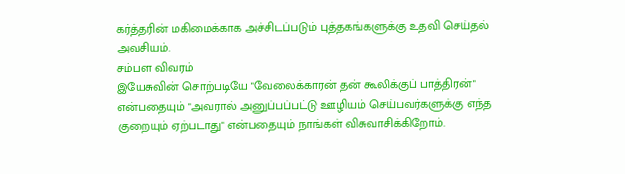கர்த்தரின் மகிமைக்காக அச்சிடப்படும் புத்தகங்களுக்கு உதவி செய்தல் அவசியம்.
சம்பள விவரம்
இயேசுவின் சொற்படியே "வேலைக்காரன் தன் கூலிக்குப் பாத்திரன்" என்பதையும் "அவரால் அனுப்பப்பட்டு ஊழியம் செய்பவர்களுக்கு எந்த குறையும் ஏற்படாது" என்பதையும் நாங்கள் விசுவாசிக்கிறோம்.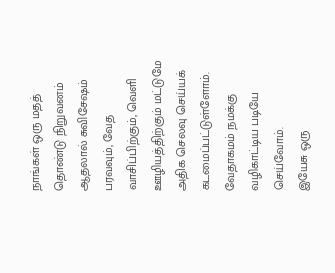நாங்கள் ஒரு மதத் தொண்டு நிறுவனம் ஆதலால் சுவிசேஷம் பரவவும், வேத வாசிப்பிற்கும், வெளி ஊழியத்திற்கும் மட்டுமே அதிக செலவு செய்யக் கடமைப்பட்டுள்ளோம். வேதாகமம் நமக்கு வழிகாட்டிய படியே செய்வோம்.
இயேசு ஒரு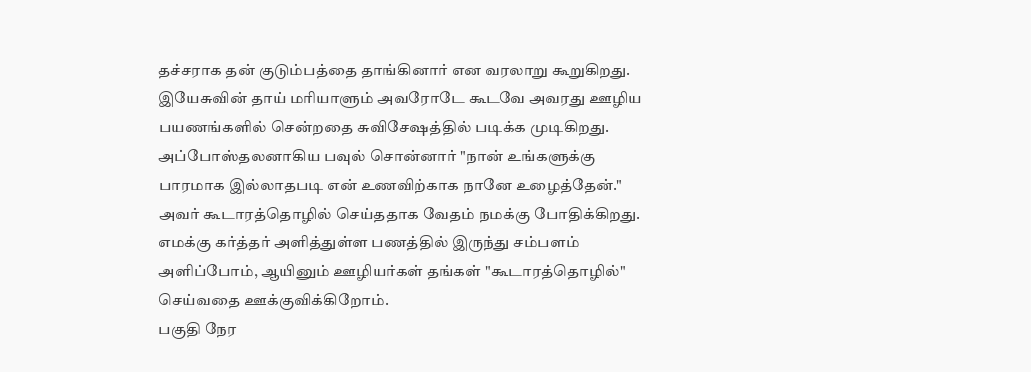தச்சராக தன் குடும்பத்தை தாங்கினார் என வரலாறு கூறுகிறது. இயேசுவின் தாய் மரியாளும் அவரோடே கூடவே அவரது ஊழிய பயணங்களில் சென்றதை சுவிசேஷத்தில் படிக்க முடிகிறது.
அப்போஸ்தலனாகிய பவுல் சொன்னார் "நான் உங்களுக்கு பாரமாக இல்லாதபடி என் உணவிற்காக நானே உழைத்தேன்." அவர் கூடாரத்தொழில் செய்ததாக வேதம் நமக்கு போதிக்கிறது.
எமக்கு கர்த்தர் அளித்துள்ள பணத்தில் இருந்து சம்பளம் அளிப்போம், ஆயினும் ஊழியர்கள் தங்கள் "கூடாரத்தொழில்" செய்வதை ஊக்குவிக்கிறோம்.
பகுதி நேர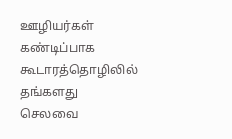ஊழியர்கள் கண்டிப்பாக கூடாரத்தொழிலில் தங்களது செலவை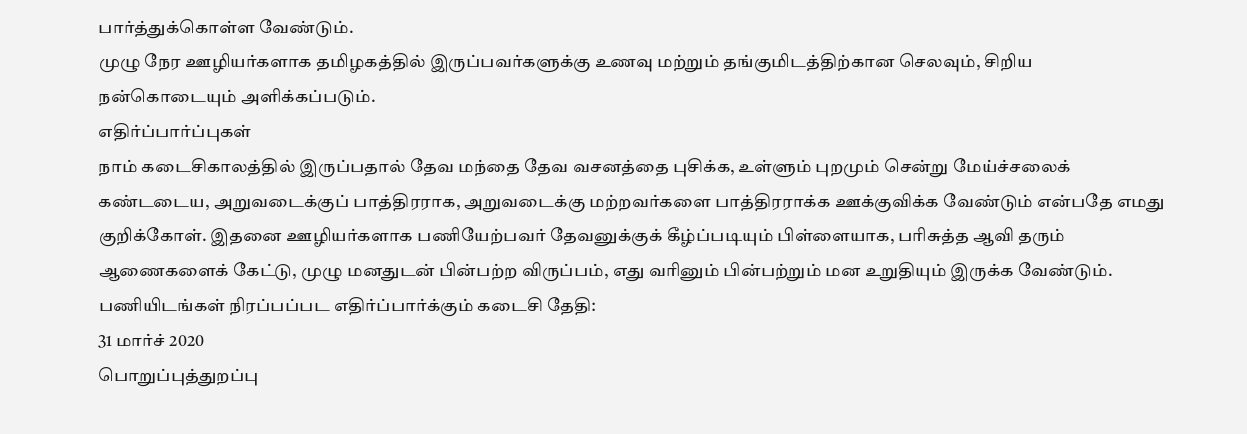பார்த்துக்கொள்ள வேண்டும்.
முழு நேர ஊழியர்களாக தமிழகத்தில் இருப்பவர்களுக்கு உணவு மற்றும் தங்குமிடத்திற்கான செலவும், சிறிய நன்கொடையும் அளிக்கப்படும்.
எதிர்ப்பார்ப்புகள்
நாம் கடைசிகாலத்தில் இருப்பதால் தேவ மந்தை தேவ வசனத்தை புசிக்க, உள்ளும் புறமும் சென்று மேய்ச்சலைக் கண்டடைய, அறுவடைக்குப் பாத்திரராக, அறுவடைக்கு மற்றவர்களை பாத்திரராக்க ஊக்குவிக்க வேண்டும் என்பதே எமது குறிக்கோள். இதனை ஊழியர்களாக பணியேற்பவர் தேவனுக்குக் கீழ்ப்படியும் பிள்ளையாக, பரிசுத்த ஆவி தரும் ஆணைகளைக் கேட்டு, முழு மனதுடன் பின்பற்ற விருப்பம், எது வரினும் பின்பற்றும் மன உறுதியும் இருக்க வேண்டும்.
பணியிடங்கள் நிரப்பப்பட எதிர்ப்பார்க்கும் கடைசி தேதி:
31 மார்ச் 2020
பொறுப்புத்துறப்பு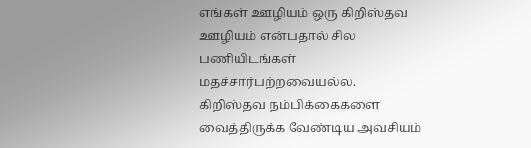எங்கள் ஊழியம் ஒரு கிறிஸ்தவ ஊழியம் என்பதால் சில பணியிடங்கள் மதச்சார்பற்றவையல்ல. கிறிஸ்தவ நம்பிக்கைகளை வைத்திருக்க வேண்டிய அவசியம்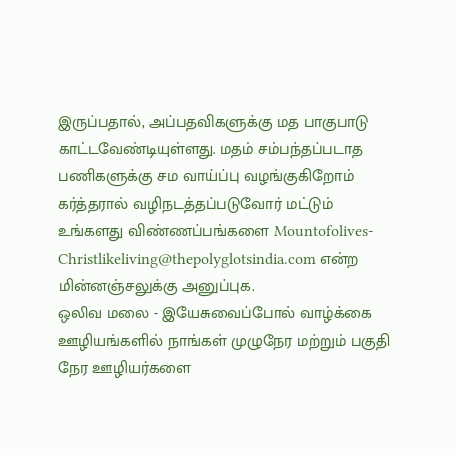இருப்பதால், அப்பதவிகளுக்கு மத பாகுபாடு காட்டவேண்டியுள்ளது. மதம் சம்பந்தப்படாத பணிகளுக்கு சம வாய்ப்பு வழங்குகிறோம்
கர்த்தரால் வழிநடத்தப்படுவோர் மட்டும் உங்களது விண்ணப்பங்களை Mountofolives-Christlikeliving@thepolyglotsindia.com என்ற மின்னஞ்சலுக்கு அனுப்புக.
ஒலிவ மலை - இயேசுவைப்போல் வாழ்க்கை ஊழியங்களில் நாங்கள் முழுநேர மற்றும் பகுதி நேர ஊழியர்களை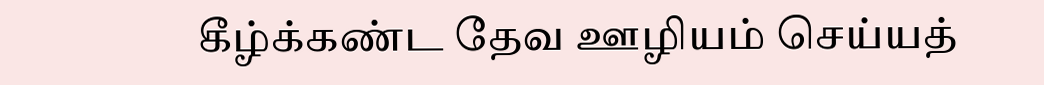கீழ்க்கண்ட தேவ ஊழியம் செய்யத்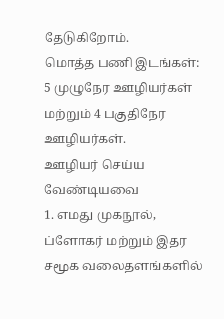தேடுகிறோம்.
மொத்த பணி இடங்கள்:
5 முழுநேர ஊழியர்கள் மற்றும் 4 பகுதிநேர ஊழியர்கள்.
ஊழியர் செய்ய வேண்டியவை
1. எமது முகநூல், ப்ளோகர் மற்றும் இதர சமூக வலைதளங்களில்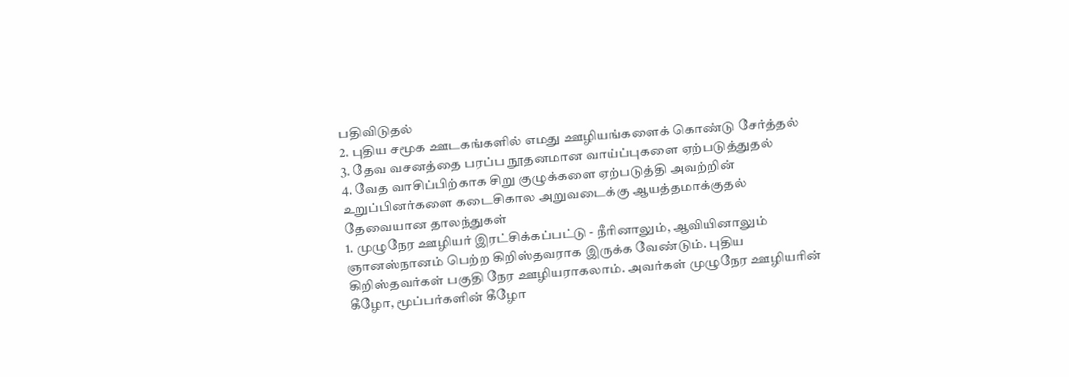பதிவிடுதல்
2. புதிய சமூக ஊடகங்களில் எமது ஊழியங்களைக் கொண்டு சேர்த்தல்
3. தேவ வசனத்தை பரப்ப நூதனமான வாய்ப்புகளை ஏற்படுத்துதல்
4. வேத வாசிப்பிற்காக சிறு குழுக்களை ஏற்படுத்தி அவற்றின் உறுப்பினர்களை கடைசிகால அறுவடைக்கு ஆயத்தமாக்குதல்
தேவையான தாலந்துகள்
1. முழுநேர ஊழியர் இரட்சிக்கப்பட்டு - நீரினாலும், ஆவியினாலும் ஞானஸ்நானம் பெற்ற கிறிஸ்தவராக இருக்க வேண்டும். புதிய கிறிஸ்தவர்கள் பகுதி நேர ஊழியராகலாம். அவர்கள் முழுநேர ஊழியரின் கீழோ, மூப்பர்களின் கீழோ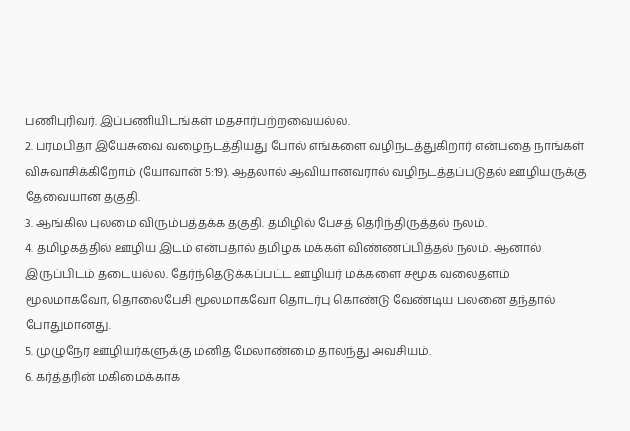பணிபுரிவர். இப்பணியிடங்கள் மதசார்பற்றவையல்ல.
2. பரமபிதா இயேசுவை வழைநடத்தியது போல் எங்களை வழிநடத்துகிறார் என்பதை நாங்கள் விசுவாசிக்கிறோம் (யோவான் 5:19). ஆதலால் ஆவியானவரால் வழிநடத்தப்படுதல் ஊழியருக்கு தேவையான தகுதி.
3. ஆங்கில புலமை விரும்பத்தக்க தகுதி. தமிழில் பேசத் தெரிந்திருத்தல் நலம்.
4. தமிழகத்தில் ஊழிய இடம் என்பதால் தமிழக மக்கள் விண்ணப்பித்தல் நலம். ஆனால் இருப்பிடம் தடையல்ல. தேர்ந்தெடுக்கப்பட்ட ஊழியர் மக்களை சமூக வலைதளம் மூலமாகவோ, தொலைபேசி மூலமாகவோ தொடர்பு கொண்டு வேண்டிய பலனை தந்தால் போதுமானது.
5. முழுநேர ஊழியர்களுக்கு மனித மேலாண்மை தாலந்து அவசியம்.
6. கர்த்தரின் மகிமைக்காக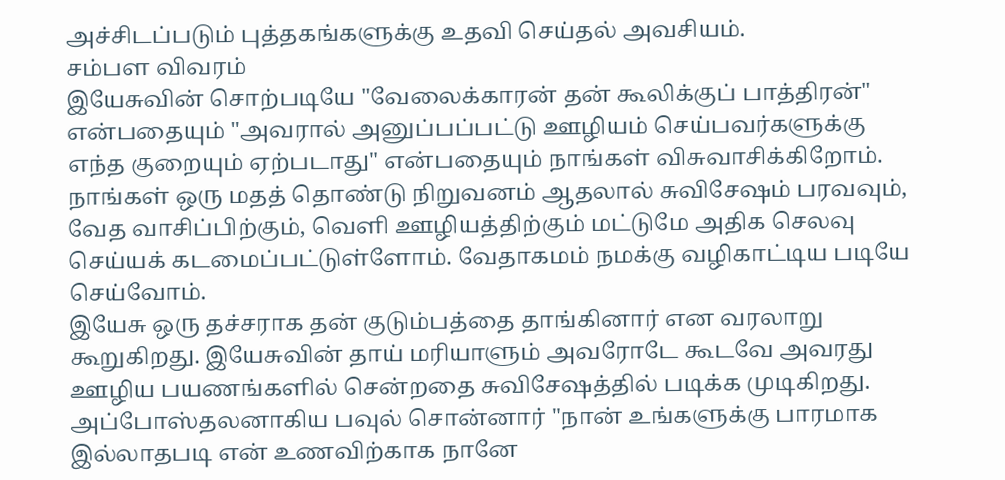அச்சிடப்படும் புத்தகங்களுக்கு உதவி செய்தல் அவசியம்.
சம்பள விவரம்
இயேசுவின் சொற்படியே "வேலைக்காரன் தன் கூலிக்குப் பாத்திரன்" என்பதையும் "அவரால் அனுப்பப்பட்டு ஊழியம் செய்பவர்களுக்கு எந்த குறையும் ஏற்படாது" என்பதையும் நாங்கள் விசுவாசிக்கிறோம்.
நாங்கள் ஒரு மதத் தொண்டு நிறுவனம் ஆதலால் சுவிசேஷம் பரவவும், வேத வாசிப்பிற்கும், வெளி ஊழியத்திற்கும் மட்டுமே அதிக செலவு செய்யக் கடமைப்பட்டுள்ளோம். வேதாகமம் நமக்கு வழிகாட்டிய படியே செய்வோம்.
இயேசு ஒரு தச்சராக தன் குடும்பத்தை தாங்கினார் என வரலாறு கூறுகிறது. இயேசுவின் தாய் மரியாளும் அவரோடே கூடவே அவரது ஊழிய பயணங்களில் சென்றதை சுவிசேஷத்தில் படிக்க முடிகிறது.
அப்போஸ்தலனாகிய பவுல் சொன்னார் "நான் உங்களுக்கு பாரமாக இல்லாதபடி என் உணவிற்காக நானே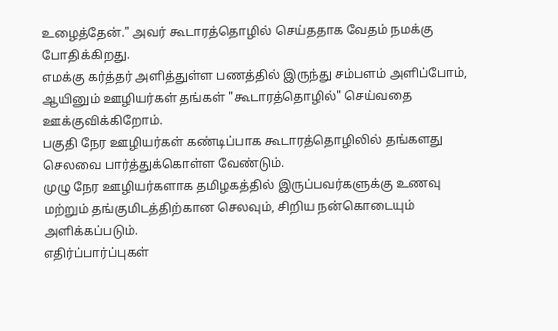உழைத்தேன்." அவர் கூடாரத்தொழில் செய்ததாக வேதம் நமக்கு போதிக்கிறது.
எமக்கு கர்த்தர் அளித்துள்ள பணத்தில் இருந்து சம்பளம் அளிப்போம், ஆயினும் ஊழியர்கள் தங்கள் "கூடாரத்தொழில்" செய்வதை ஊக்குவிக்கிறோம்.
பகுதி நேர ஊழியர்கள் கண்டிப்பாக கூடாரத்தொழிலில் தங்களது செலவை பார்த்துக்கொள்ள வேண்டும்.
முழு நேர ஊழியர்களாக தமிழகத்தில் இருப்பவர்களுக்கு உணவு மற்றும் தங்குமிடத்திற்கான செலவும், சிறிய நன்கொடையும் அளிக்கப்படும்.
எதிர்ப்பார்ப்புகள்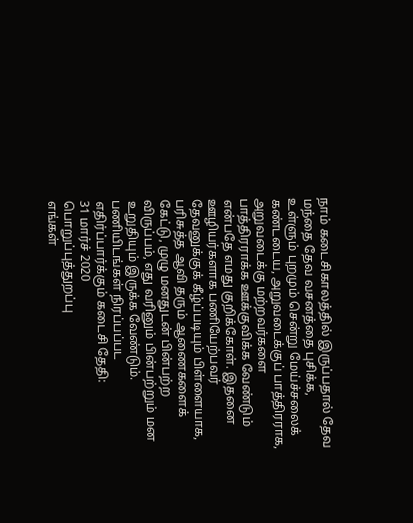நாம் கடைசிகாலத்தில் இருப்பதால் தேவ மந்தை தேவ வசனத்தை புசிக்க, உள்ளும் புறமும் சென்று மேய்ச்சலைக் கண்டடைய, அறுவடைக்குப் பாத்திரராக, அறுவடைக்கு மற்றவர்களை பாத்திரராக்க ஊக்குவிக்க வேண்டும் என்பதே எமது குறிக்கோள். இதனை ஊழியர்களாக பணியேற்பவர் தேவனுக்குக் கீழ்ப்படியும் பிள்ளையாக, பரிசுத்த ஆவி தரும் ஆணைகளைக் கேட்டு, முழு மனதுடன் பின்பற்ற விருப்பம், எது வரினும் பின்பற்றும் மன உறுதியும் இருக்க வேண்டும்.
பணியிடங்கள் நிரப்பப்பட எதிர்ப்பார்க்கும் கடைசி தேதி:
31 மார்ச் 2020
பொறுப்புத்துறப்பு
எங்கள்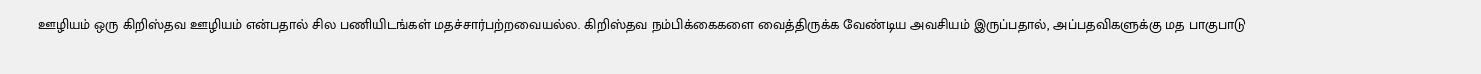ஊழியம் ஒரு கிறிஸ்தவ ஊழியம் என்பதால் சில பணியிடங்கள் மதச்சார்பற்றவையல்ல. கிறிஸ்தவ நம்பிக்கைகளை வைத்திருக்க வேண்டிய அவசியம் இருப்பதால், அப்பதவிகளுக்கு மத பாகுபாடு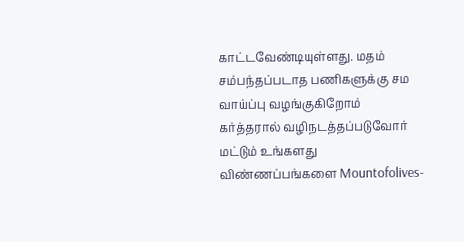காட்டவேண்டியுள்ளது. மதம் சம்பந்தப்படாத பணிகளுக்கு சம வாய்ப்பு வழங்குகிறோம்
கர்த்தரால் வழிநடத்தப்படுவோர் மட்டும் உங்களது விண்ணப்பங்களை Mountofolives-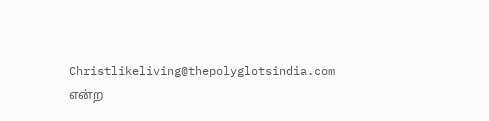Christlikeliving@thepolyglotsindia.com என்ற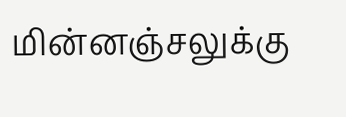மின்னஞ்சலுக்கு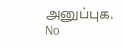அனுப்புக.
No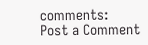comments:
Post a Comment